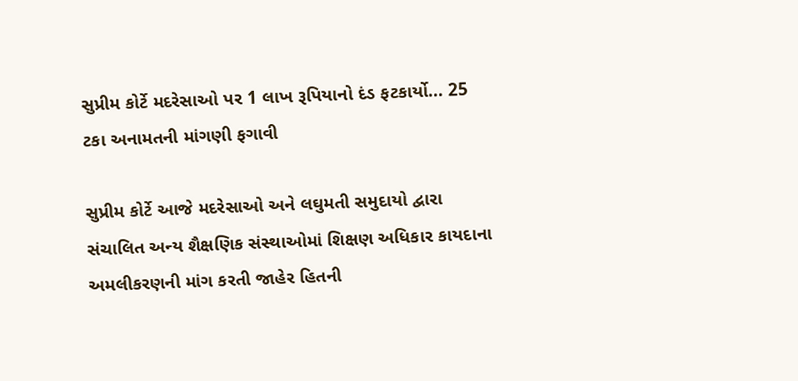સુપ્રીમ કોર્ટે મદરેસાઓ પર 1 લાખ રૂપિયાનો દંડ ફટકાર્યો... 25 ટકા અનામતની માંગણી ફગાવી

સુપ્રીમ કોર્ટે આજે મદરેસાઓ અને લઘુમતી સમુદાયો દ્વારા સંચાલિત અન્ય શૈક્ષણિક સંસ્થાઓમાં શિક્ષણ અધિકાર કાયદાના અમલીકરણની માંગ કરતી જાહેર હિતની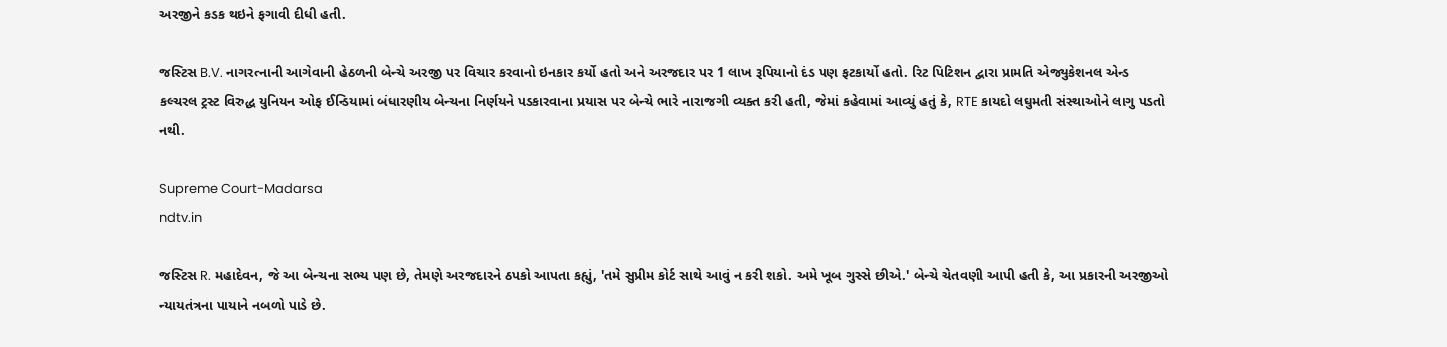અરજીને કડક થઇને ફગાવી દીધી હતી.

જસ્ટિસ B.V. નાગરત્નાની આગેવાની હેઠળની બેન્ચે અરજી પર વિચાર કરવાનો ઇનકાર કર્યો હતો અને અરજદાર પર 1 લાખ રૂપિયાનો દંડ પણ ફટકાર્યો હતો. રિટ પિટિશન દ્વારા પ્રામતિ એજ્યુકેશનલ એન્ડ કલ્ચરલ ટ્રસ્ટ વિરુદ્ધ યુનિયન ઓફ ઈન્ડિયામાં બંધારણીય બેન્ચના નિર્ણયને પડકારવાના પ્રયાસ પર બેન્ચે ભારે નારાજગી વ્યક્ત કરી હતી, જેમાં કહેવામાં આવ્યું હતું કે, RTE કાયદો લઘુમતી સંસ્થાઓને લાગુ પડતો નથી.

Supreme Court-Madarsa
ndtv.in

જસ્ટિસ R. મહાદેવન, જે આ બેન્ચના સભ્ય પણ છે, તેમણે અરજદારને ઠપકો આપતા કહ્યું, 'તમે સુપ્રીમ કોર્ટ સાથે આવું ન કરી શકો. અમે ખૂબ ગુસ્સે છીએ.' બેન્ચે ચેતવણી આપી હતી કે, આ પ્રકારની અરજીઓ ન્યાયતંત્રના પાયાને નબળો પાડે છે.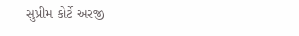સુપ્રીમ કોર્ટે અરજી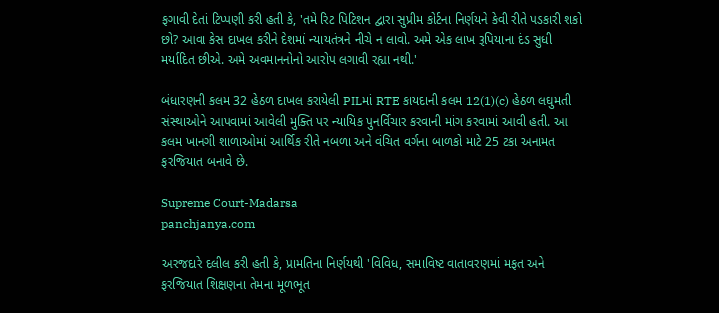ફગાવી દેતાં ટિપ્પણી કરી હતી કે, 'તમે રિટ પિટિશન દ્વારા સુપ્રીમ કોર્ટના નિર્ણયને કેવી રીતે પડકારી શકો છો? આવા કેસ દાખલ કરીને દેશમાં ન્યાયતંત્રને નીચે ન લાવો. અમે એક લાખ રૂપિયાના દંડ સુધી મર્યાદિત છીએ. અમે અવમાનનોનો આરોપ લગાવી રહ્યા નથી.'

બંધારણની કલમ 32 હેઠળ દાખલ કરાયેલી PILમાં RTE કાયદાની કલમ 12(1)(c) હેઠળ લઘુમતી સંસ્થાઓને આપવામાં આવેલી મુક્તિ પર ન્યાયિક પુનર્વિચાર કરવાની માંગ કરવામાં આવી હતી. આ કલમ ખાનગી શાળાઓમાં આર્થિક રીતે નબળા અને વંચિત વર્ગના બાળકો માટે 25 ટકા અનામત ફરજિયાત બનાવે છે.

Supreme Court-Madarsa
panchjanya.com

અરજદારે દલીલ કરી હતી કે, પ્રામતિના નિર્ણયથી 'વિવિધ, સમાવિષ્ટ વાતાવરણમાં મફત અને ફરજિયાત શિક્ષણના તેમના મૂળભૂત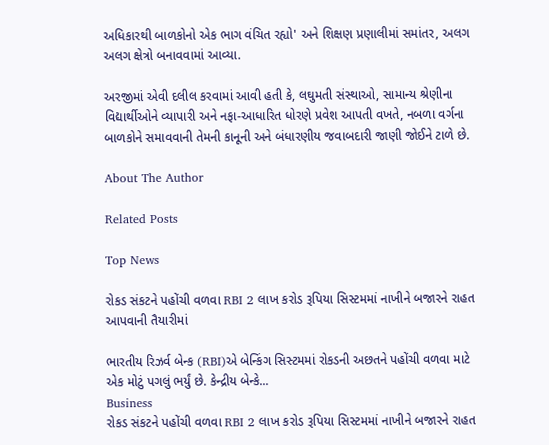અધિકારથી બાળકોનો એક ભાગ વંચિત રહ્યો' અને શિક્ષણ પ્રણાલીમાં સમાંતર, અલગ અલગ ક્ષેત્રો બનાવવામાં આવ્યા.

અરજીમાં એવી દલીલ કરવામાં આવી હતી કે, લઘુમતી સંસ્થાઓ, સામાન્ય શ્રેણીના વિદ્યાર્થીઓને વ્યાપારી અને નફા-આધારિત ધોરણે પ્રવેશ આપતી વખતે, નબળા વર્ગના બાળકોને સમાવવાની તેમની કાનૂની અને બંધારણીય જવાબદારી જાણી જોઈને ટાળે છે.

About The Author

Related Posts

Top News

રોકડ સંકટને પહોંચી વળવા RBI 2 લાખ કરોડ રૂપિયા સિસ્ટમમાં નાખીને બજારને રાહત આપવાની તૈયારીમાં

ભારતીય રિઝર્વ બેન્ક (RBI)એ બેન્કિંગ સિસ્ટમમાં રોકડની અછતને પહોંચી વળવા માટે એક મોટું પગલું ભર્યું છે. કેન્દ્રીય બેન્કે...
Business
રોકડ સંકટને પહોંચી વળવા RBI 2 લાખ કરોડ રૂપિયા સિસ્ટમમાં નાખીને બજારને રાહત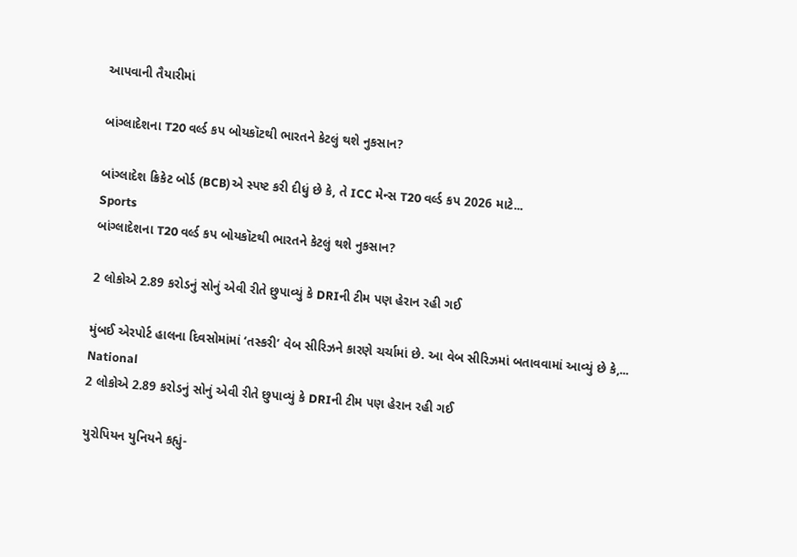આપવાની તૈયારીમાં

બાંગ્લાદેશના T20 વર્લ્ડ કપ બોયકૉટથી ભારતને કેટલું થશે નુકસાન?

બાંગ્લાદેશ ક્રિકેટ બોર્ડ (BCB)એ સ્પષ્ટ કરી દીધું છે કે, તે ICC મેન્સ T20 વર્લ્ડ કપ 2026 માટે...
Sports
બાંગ્લાદેશના T20 વર્લ્ડ કપ બોયકૉટથી ભારતને કેટલું થશે નુકસાન?

2 લોકોએ 2.89 કરોડનું સોનું એવી રીતે છુપાવ્યું કે DRIની ટીમ પણ હેરાન રહી ગઈ

મુંબઈ એરપોર્ટ હાલના દિવસોમાંમાં ‘તસ્કરી’ વેબ સીરિઝને કારણે ચર્ચામાં છે. આ વેબ સીરિઝમાં બતાવવામાં આવ્યું છે કે,...
National
2 લોકોએ 2.89 કરોડનું સોનું એવી રીતે છુપાવ્યું કે DRIની ટીમ પણ હેરાન રહી ગઈ

યુરોપિયન યુનિયને કહ્યું-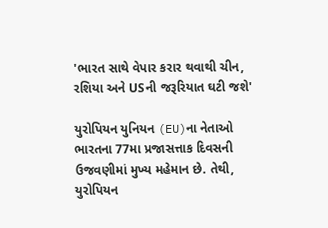'ભારત સાથે વેપાર કરાર થવાથી ચીન, રશિયા અને USની જરૂરિયાત ઘટી જશે'

યુરોપિયન યુનિયન (EU)ના નેતાઓ ભારતના 77મા પ્રજાસત્તાક દિવસની ઉજવણીમાં મુખ્ય મહેમાન છે. તેથી, યુરોપિયન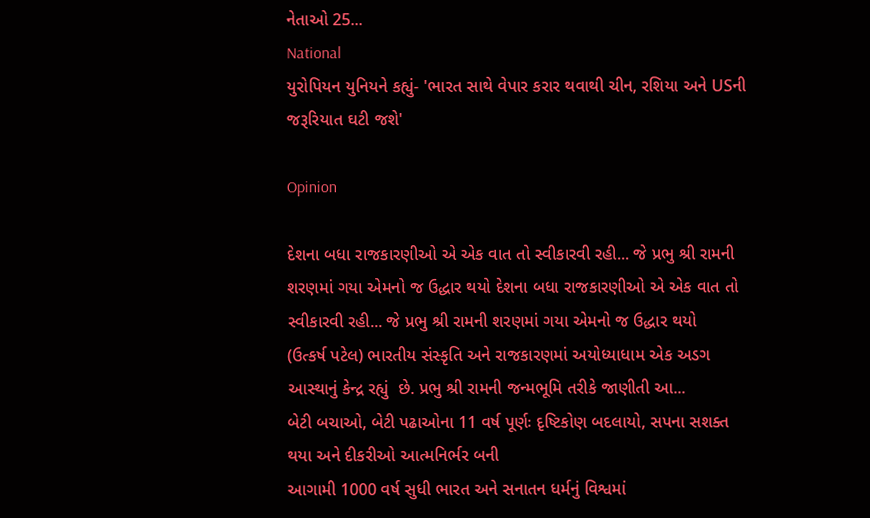નેતાઓ 25...
National
યુરોપિયન યુનિયને કહ્યું- 'ભારત સાથે વેપાર કરાર થવાથી ચીન, રશિયા અને USની જરૂરિયાત ઘટી જશે'

Opinion

દેશના બધા રાજકારણીઓ એ એક વાત તો સ્વીકારવી રહી... જે પ્રભુ શ્રી રામની શરણમાં ગયા એમનો જ ઉદ્ધાર થયો દેશના બધા રાજકારણીઓ એ એક વાત તો સ્વીકારવી રહી... જે પ્રભુ શ્રી રામની શરણમાં ગયા એમનો જ ઉદ્ધાર થયો
(ઉત્કર્ષ પટેલ) ભારતીય સંસ્કૃતિ અને રાજકારણમાં અયોધ્યાધામ એક અડગ આસ્થાનું કેન્દ્ર રહ્યું  છે. પ્રભુ શ્રી રામની જન્મભૂમિ તરીકે જાણીતી આ...
બેટી બચાઓ, બેટી પઢાઓના 11 વર્ષ પૂર્ણઃ દૃષ્ટિકોણ બદલાયો, સપના સશક્ત થયા અને દીકરીઓ આત્મનિર્ભર બની
આગામી 1000 વર્ષ સુધી ભારત અને સનાતન ધર્મનું વિશ્વમાં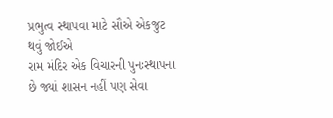પ્રભુત્વ સ્થાપવા માટે સૌએ એકજુટ થવું જોઈએ
રામ મંદિર એક વિચારની પુનઃસ્થાપના છે જ્યાં શાસન નહીં પણ સેવા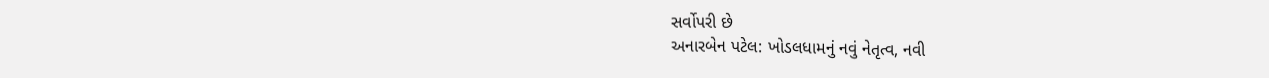સર્વોપરી છે
અનારબેન પટેલ: ખોડલધામનું નવું નેતૃત્વ, નવી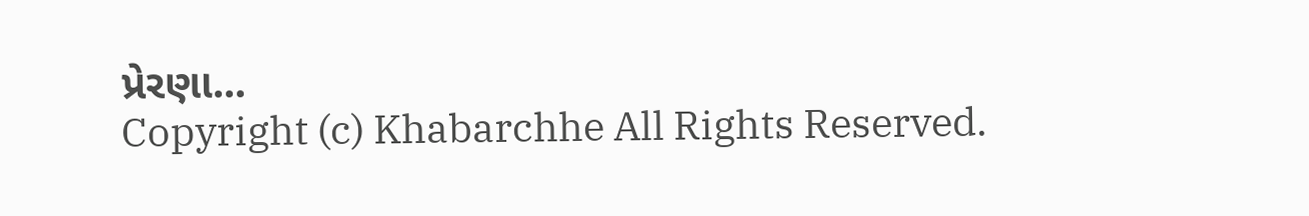પ્રેરણા...
Copyright (c) Khabarchhe All Rights Reserved.